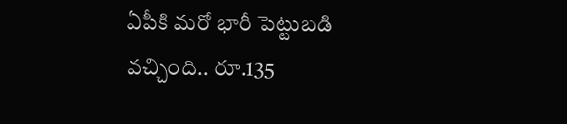ఏపీకి మరో భారీ పెట్టుబడి వచ్చింది.. రూ.135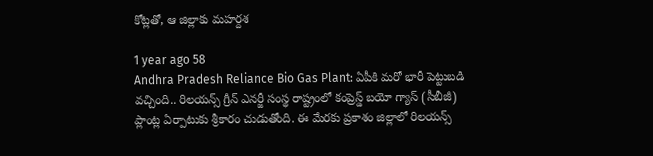కోట్లతో, ఆ జిల్లాకు మహర్దశ

1 year ago 58
Andhra Pradesh Reliance Bio Gas Plant: ఏపీకి మరో భారీ పెట్టుబడి వచ్చింది.. రిలయన్స్‌ గ్రీన్‌ ఎనర్జీ సంస్థ రాష్ట్రంలో కంప్రెస్డ్‌ బయో గ్యాస్‌ (సీబీజీ) ప్లాంట్ల ఏర్పాటుకు శ్రీకారం చుడుతోంది. ఈ మేరకు ప్రకాశం జిల్లాలో రిలయన్స్‌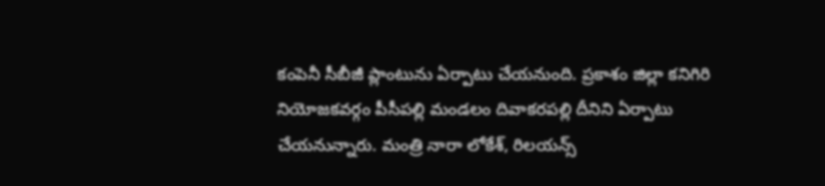కంపెనీ సీబీజీ ప్లాంటును ఏర్పాటు చేయనుంది. ప్రకాశం జిల్లా కనిగిరి నియోజకవర్గం పీసీపల్లి మండలం దివాకరపల్లి దీనిని ఏర్పాటు చేయనున్నారు. మంత్రి నారా లోకేశ్‌, రిలయన్స్‌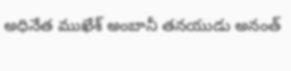అధినేత ముఖేశ్‌ అంబానీ తనయుడు అనంత్‌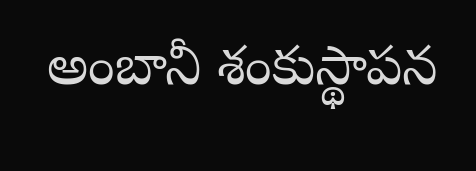అంబానీ శంకుస్థాపన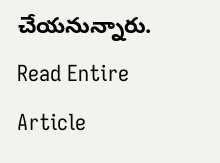చేయనున్నారు.
Read Entire Article